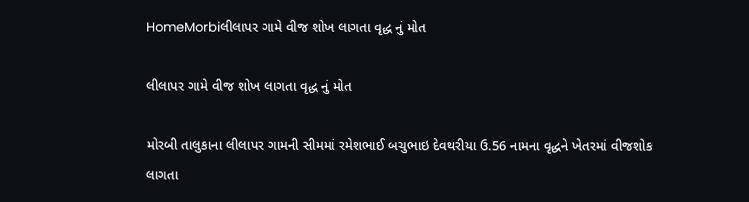HomeMorbiલીલાપર ગામે વીજ શોખ લાગતા વૃદ્ધ નું મોત

લીલાપર ગામે વીજ શોખ લાગતા વૃદ્ધ નું મોત

મોરબી તાલુકાના લીલાપર ગામની સીમમાં રમેશભાઈ બચુભાઇ દેવથરીયા ઉ.56 નામના વૃદ્ધને ખેતરમાં વીજશોક લાગતા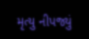મૃત્યુ નીપજ્યું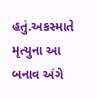હતું.અકસ્માતે મૃત્યુના આ બનાવ અંગે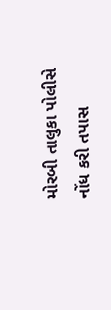મોરબી તાલુકા પોલીસે નોંધ કરી તપાસ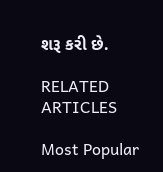શરૂ કરી છે.

RELATED ARTICLES

Most Popular